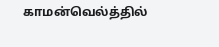காமன்வெல்த்தில்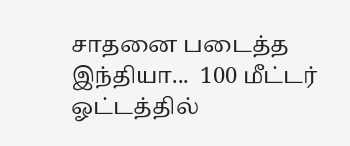சாதனை படைத்த இந்தியா...  100 மீட்டர் ஓட்டத்தில்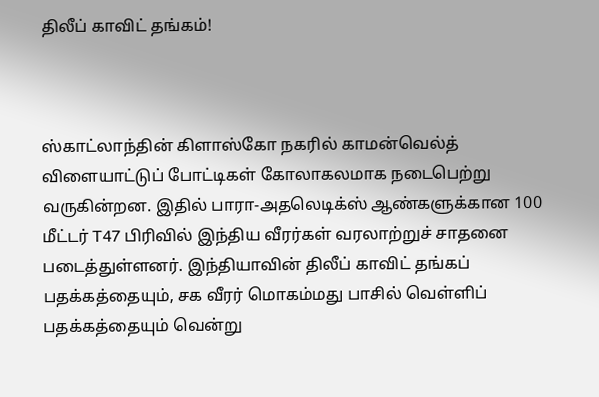திலீப் காவிட் தங்கம்!



ஸ்காட்லாந்தின் கிளாஸ்கோ நகரில் காமன்வெல்த் விளையாட்டுப் போட்டிகள் கோலாகலமாக நடைபெற்று வருகின்றன. இதில் பாரா-அதலெடிக்ஸ் ஆண்களுக்கான 100 மீட்டர் T47 பிரிவில் இந்திய வீரர்கள் வரலாற்றுச் சாதனை படைத்துள்ளனர். இந்தியாவின் திலீப் காவிட் தங்கப் பதக்கத்தையும், சக வீரர் மொகம்மது பாசில் வெள்ளிப் பதக்கத்தையும் வென்று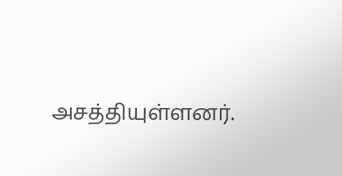அசத்தியுள்ளனர்.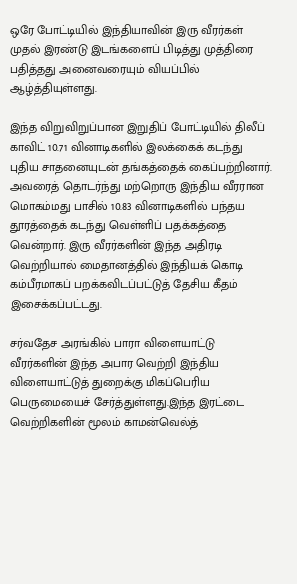ஒரே போட்டியில் இந்தியாவின் இரு வீரர்கள் முதல் இரண்டு இடங்களைப் பிடித்து முத்திரை பதித்தது அனைவரையும் வியப்பில் ஆழ்த்தியுள்ளது.

இந்த விறுவிறுப்பான இறுதிப் போட்டியில் திலீப் காவிட் 10.71 வினாடிகளில் இலக்கைக் கடந்து புதிய சாதனையுடன் தங்கத்தைக் கைப்பற்றினார். அவரைத் தொடர்ந்து மற்றொரு இந்திய வீரரான மொகம்மது பாசில் 10.83 வினாடிகளில் பந்தய தூரத்தைக் கடந்து வெள்ளிப் பதக்கத்தை வென்றார். இரு வீரர்களின் இந்த அதிரடி வெற்றியால் மைதானத்தில் இந்தியக் கொடி கம்பீரமாகப் பறக்கவிடப்பட்டுத் தேசிய கீதம் இசைக்கப்பட்டது.

சர்வதேச அரங்கில் பாரா விளையாட்டு வீரர்களின் இந்த அபார வெற்றி இந்திய விளையாட்டுத் துறைக்கு மிகப்பெரிய பெருமையைச் சேர்த்துள்ளது.இந்த இரட்டை வெற்றிகளின் மூலம் காமன்வெல்த்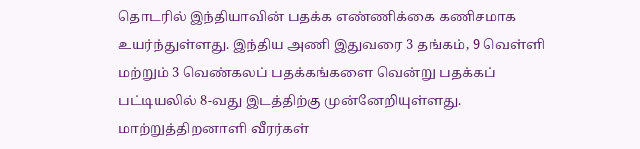தொடரில் இந்தியாவின் பதக்க எண்ணிக்கை கணிசமாக உயர்ந்துள்ளது. இந்திய அணி இதுவரை 3 தங்கம், 9 வெள்ளி மற்றும் 3 வெண்கலப் பதக்கங்களை வென்று பதக்கப் பட்டியலில் 8-வது இடத்திற்கு முன்னேறியுள்ளது. மாற்றுத்திறனாளி வீரர்கள்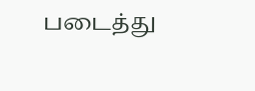படைத்து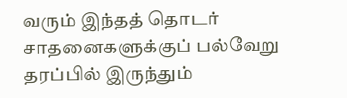வரும் இந்தத் தொடர் சாதனைகளுக்குப் பல்வேறு தரப்பில் இருந்தும்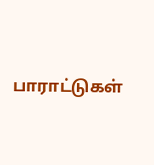பாராட்டுகள்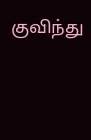குவிந்து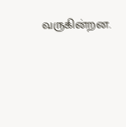வருகின்றன.